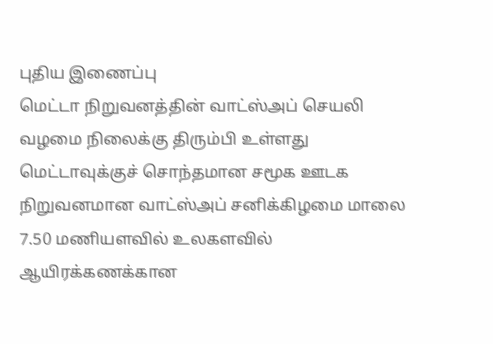புதிய இணைப்பு
மெட்டா நிறுவனத்தின் வாட்ஸ்அப் செயலி வழமை நிலைக்கு திரும்பி உள்ளது
மெட்டாவுக்குச் சொந்தமான சமூக ஊடக நிறுவனமான வாட்ஸ்அப் சனிக்கிழமை மாலை 7.50 மணியளவில் உலகளவில் ஆயிரக்கணக்கான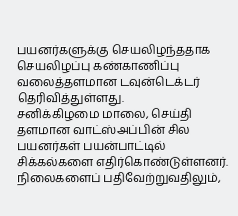பயனர்களுக்கு செயலிழந்ததாக செயலிழப்பு கண்காணிப்பு வலைத்தளமான டவுன்டெக்டர் தெரிவித்துள்ளது.
சனிக்கிழமை மாலை, செய்தி தளமான வாட்ஸ்அப்பின் சில பயனர்கள் பயன்பாட்டில் சிக்கல்களை எதிர்கொண்டுள்ளனர். நிலைகளைப் பதிவேற்றுவதிலும்,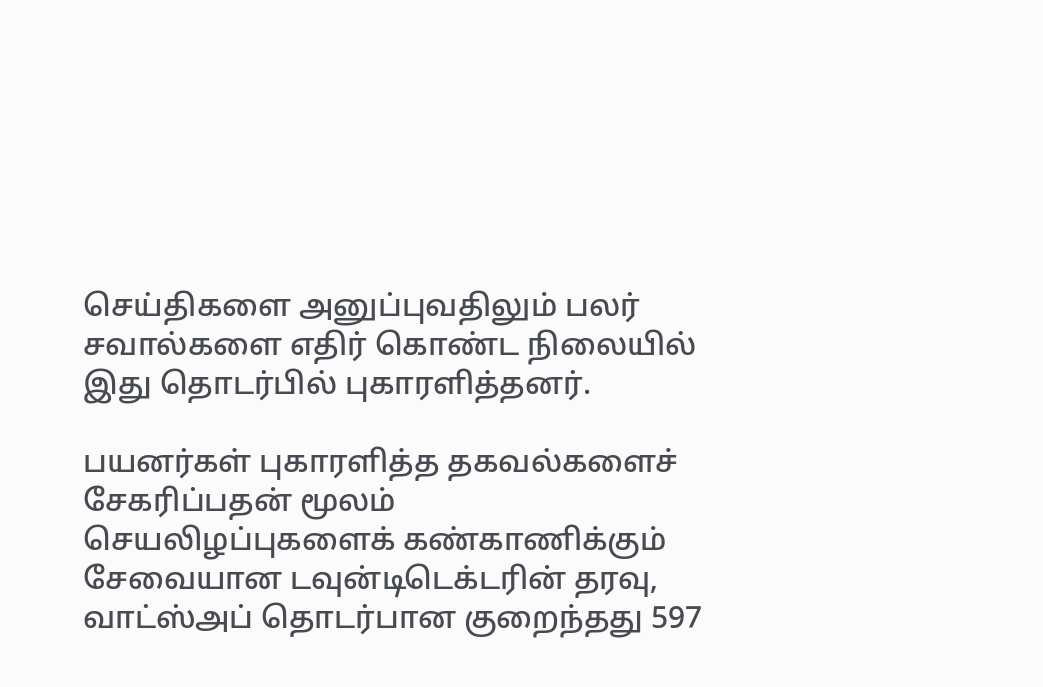செய்திகளை அனுப்புவதிலும் பலர் சவால்களை எதிர் கொண்ட நிலையில் இது தொடர்பில் புகாரளித்தனர்.

பயனர்கள் புகாரளித்த தகவல்களைச் சேகரிப்பதன் மூலம் செயலிழப்புகளைக் கண்காணிக்கும் சேவையான டவுன்டிடெக்டரின் தரவு, வாட்ஸ்அப் தொடர்பான குறைந்தது 597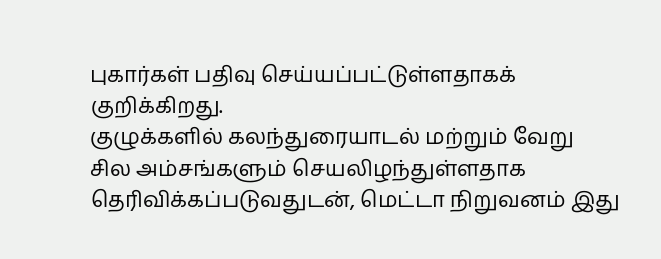புகார்கள் பதிவு செய்யப்பட்டுள்ளதாகக் குறிக்கிறது.
குழுக்களில் கலந்துரையாடல் மற்றும் வேறு சில அம்சங்களும் செயலிழந்துள்ளதாக தெரிவிக்கப்படுவதுடன், மெட்டா நிறுவனம் இது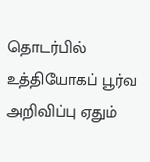தொடர்பில் உத்தியோகப் பூர்வ அறிவிப்பு ஏதும்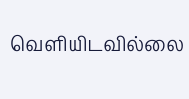வெளியிடவில்லை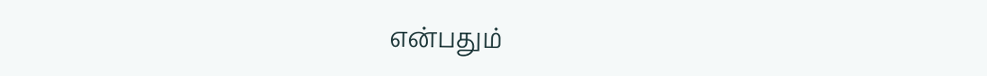என்பதும்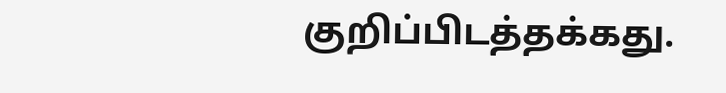குறிப்பிடத்தக்கது.